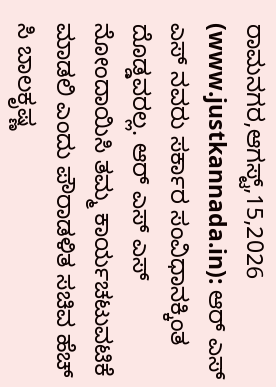ರಾಮನಗರ,ಆಗಸ್ಟ್,15,2026 (www.justkannada.in): ಆರ್ ಎಸ್ ಎಸ್ ನವರು ಸರ್ಕಾರ ಸಂವಿಧಾನಕ್ಕಿಂತ ದೊಡ್ಡವರಲ್ಲ. ಆರ್ ಎಸ್ ಎಸ್ ನೋಂದಾಯಿಸಿ ತಮ್ಮ ಕಾರ್ಯಚಟುವಟಿಕೆ ಮಾಡಲಿ ಎಂದು ಪೌರಾಡಳಿತ ಸಚಿವ ಹೆಚ್ ಸಿ ಬಾಲಕೃಷ್ಣ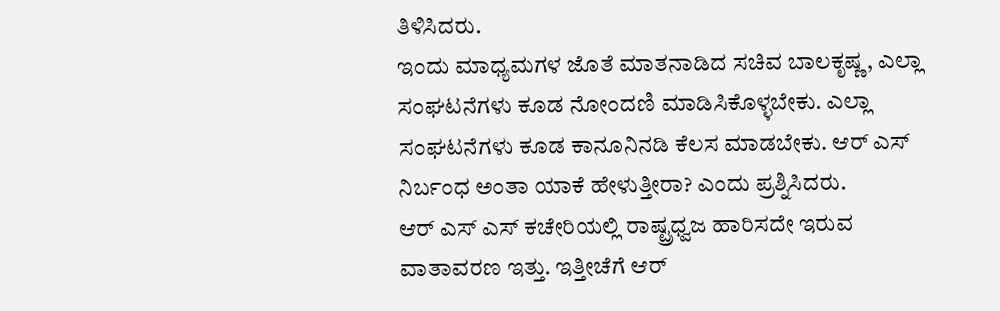ತಿಳಿಸಿದರು.
ಇಂದು ಮಾಧ್ಯಮಗಳ ಜೊತೆ ಮಾತನಾಡಿದ ಸಚಿವ ಬಾಲಕೃಷ್ಣ, ಎಲ್ಲಾ ಸಂಘಟನೆಗಳು ಕೂಡ ನೋಂದಣಿ ಮಾಡಿಸಿಕೊಳ್ಳಬೇಕು. ಎಲ್ಲಾ ಸಂಘಟನೆಗಳು ಕೂಡ ಕಾನೂನಿನಡಿ ಕೆಲಸ ಮಾಡಬೇಕು. ಆರ್ ಎಸ್ ನಿರ್ಬಂಧ ಅಂತಾ ಯಾಕೆ ಹೇಳುತ್ತೀರಾ? ಎಂದು ಪ್ರಶ್ನಿಸಿದರು.
ಆರ್ ಎಸ್ ಎಸ್ ಕಚೇರಿಯಲ್ಲಿ ರಾಷ್ಟ್ರಧ್ವಜ ಹಾರಿಸದೇ ಇರುವ ವಾತಾವರಣ ಇತ್ತು. ಇತ್ತೀಚೆಗೆ ಆರ್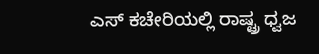ಎಸ್ ಕಚೇರಿಯಲ್ಲಿ ರಾಷ್ಟ್ರ ಧ್ವಜ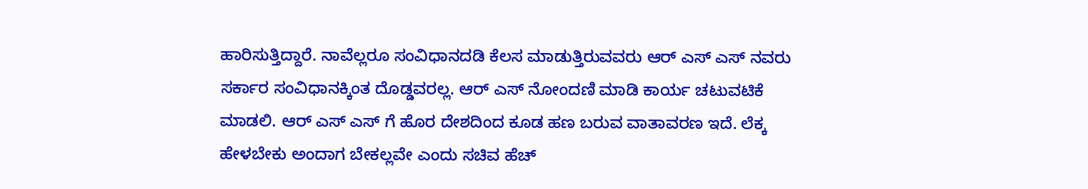ಹಾರಿಸುತ್ತಿದ್ದಾರೆ. ನಾವೆಲ್ಲರೂ ಸಂವಿಧಾನದಡಿ ಕೆಲಸ ಮಾಡುತ್ತಿರುವವರು ಆರ್ ಎಸ್ ಎಸ್ ನವರು ಸರ್ಕಾರ ಸಂವಿಧಾನಕ್ಕಿಂತ ದೊಡ್ಡವರಲ್ಲ. ಆರ್ ಎಸ್ ನೋಂದಣಿ ಮಾಡಿ ಕಾರ್ಯ ಚಟುವಟಿಕೆ ಮಾಡಲಿ. ಆರ್ ಎಸ್ ಎಸ್ ಗೆ ಹೊರ ದೇಶದಿಂದ ಕೂಡ ಹಣ ಬರುವ ವಾತಾವರಣ ಇದೆ. ಲೆಕ್ಕ ಹೇಳಬೇಕು ಅಂದಾಗ ಬೇಕಲ್ಲವೇ ಎಂದು ಸಚಿವ ಹೆಚ್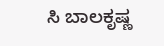ಸಿ ಬಾಲಕೃಷ್ಣ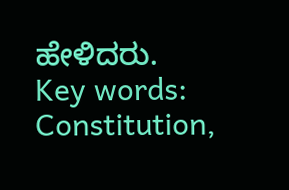ಹೇಳಿದರು.
Key words: Constitution,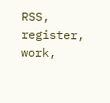RSS, register, work,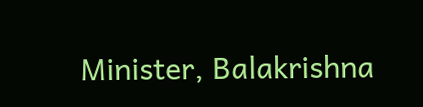Minister, Balakrishna